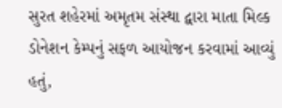સુરત શહેરમાં અમૃતમ સંસ્થા દ્વારા માતા મિલ્ક ડોનેશન કેમ્પનું સફળ આયોજન કરવામાં આવ્યું હતું,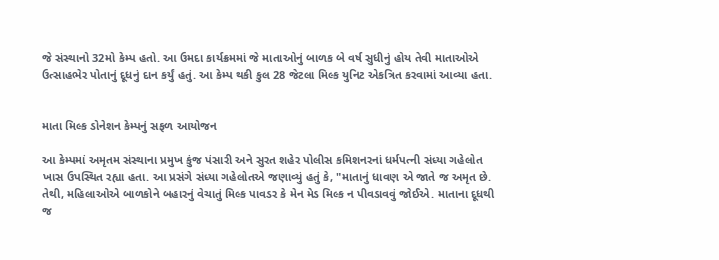જે સંસ્થાનો 32મો કેમ્પ હતો. આ ઉમદા કાર્યક્રમમાં જે માતાઓનું બાળક બે વર્ષ સુધીનું હોય તેવી માતાઓએ ઉત્સાહભેર પોતાનું દૂધનું દાન કર્યું હતું. આ કેમ્પ થકી કુલ 28 જેટલા મિલ્ક યુનિટ એકત્રિત કરવામાં આવ્યા હતા.


માતા મિલ્ક ડોનેશન કેમ્પનું સફળ આયોજન

આ કેમ્પમાં અમૃતમ સંસ્થાના પ્રમુખ કુંજ પંસારી અને સુરત શહેર પોલીસ કમિશનરનાં ધર્મપત્ની સંધ્યા ગહેલોત ખાસ ઉપસ્થિત રહ્યા હતા. આ પ્રસંગે સંધ્યા ગહેલોતએ જણાવ્યું હતું કે, "માતાનું ધાવણ એ જાતે જ અમૃત છે. તેથી, મહિલાઓએ બાળકોને બહારનું વેચાતું મિલ્ક પાવડર કે મેન મેડ મિલ્ક ન પીવડાવવું જોઈએ. માતાના દૂધથી જ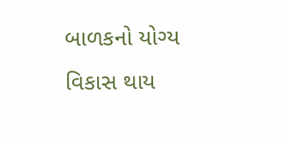બાળકનો યોગ્ય વિકાસ થાય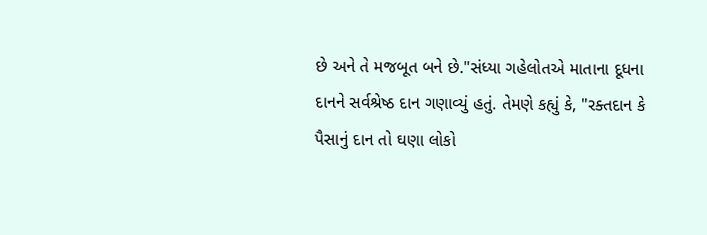છે અને તે મજબૂત બને છે."સંધ્યા ગહેલોતએ માતાના દૂધના દાનને સર્વશ્રેષ્ઠ દાન ગણાવ્યું હતું. તેમણે કહ્યું કે, "રક્તદાન કે પૈસાનું દાન તો ઘણા લોકો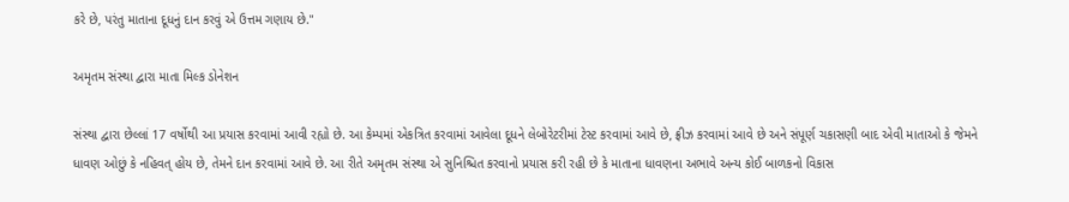કરે છે, પરંતુ માતાના દૂધનું દાન કરવું એ ઉત્તમ ગણાય છે."

અમૃતમ સંસ્થા દ્વારા માતા મિલ્ક ડોનેશન

સંસ્થા દ્વારા છેલ્લાં 17 વર્ષોથી આ પ્રયાસ કરવામાં આવી રહ્યો છે. આ કેમ્પમાં એકત્રિત કરવામાં આવેલા દૂધને લેબોરેટરીમાં ટેસ્ટ કરવામાં આવે છે, ફ્રીઝ કરવામાં આવે છે અને સંપૂર્ણ ચકાસણી બાદ એવી માતાઓ કે જેમને ધાવણ ઓછું કે નહિવત્ હોય છે, તેમને દાન કરવામાં આવે છે. આ રીતે અમૃતમ સંસ્થા એ સુનિશ્ચિત કરવાનો પ્રયાસ કરી રહી છે કે માતાના ધાવણના અભાવે અન્ય કોઈ બાળકનો વિકાસ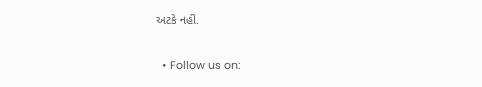અટકે નહીં.

  • Follow us on: